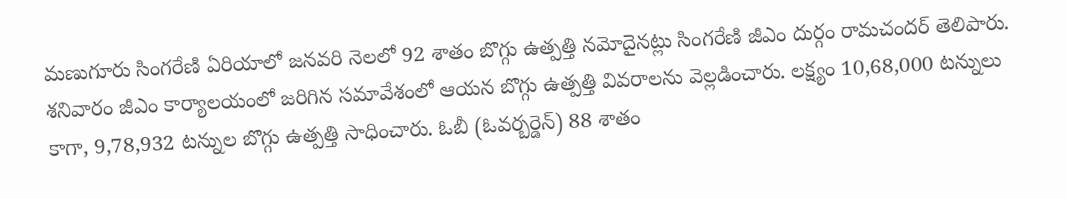మణుగూరు సింగరేణి ఏరియాలో జనవరి నెలలో 92 శాతం బొగ్గు ఉత్పత్తి నమోదైనట్లు సింగరేణి జీఎం దుర్గం రామచందర్ తెలిపారు. శనివారం జీఎం కార్యాలయంలో జరిగిన సమావేశంలో ఆయన బొగ్గు ఉత్పత్తి వివరాలను వెల్లడించారు. లక్ష్యం 10,68,000 టన్నులు కాగా, 9,78,932 టన్నుల బొగ్గు ఉత్పత్తి సాధించారు. ఓబీ (ఓవర్బర్డెన్) 88 శాతం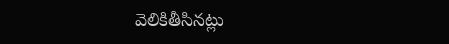వెలికితీసినట్లు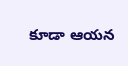కూడా ఆయన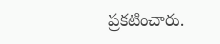ప్రకటించారు.